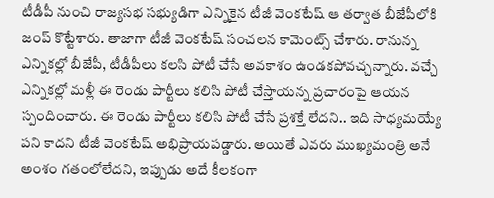టీడీపీ నుంచి రాజ్యసభ సభ్యుడిగా ఎన్నికైన టీజీ వెంకటేష్ ఆ తర్వాత బీజేపీలోకి జంప్ కొట్టేశారు. తాజాగా టీజీ వెంకటేష్ సంచలన కామెంట్స్ చేశారు. రానున్న ఎన్నికల్లో బీజేపీ, టీడీపీలు కలసి పోటీ చేసే అవకాశం ఉండకపోవచ్చన్నారు. వచ్చే ఎన్నికల్లో మళ్లీ ఈ రెండు పార్టీలు కలిసి పోటీ చేస్తాయన్న ప్రచారంపై ఆయన స్పందించారు. ఈ రెండు పార్టీలు కలిసి పోటీ చేసే ప్రశక్తే లేదని.. ఇది సాధ్యమయ్యే పని కాదని టీజీ వెంకటేష్ అభిప్రాయపడ్డారు. అయితే ఎవరు ముఖ్యమంత్రి అనే అంశం గతంలోలేదని, ఇప్పుడు అదే కీలకంగా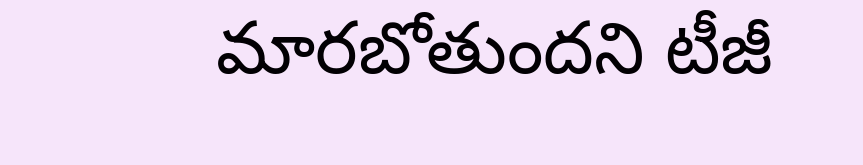మారబోతుందని టీజీ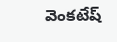వెంకటేష్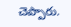చెప్పారు.